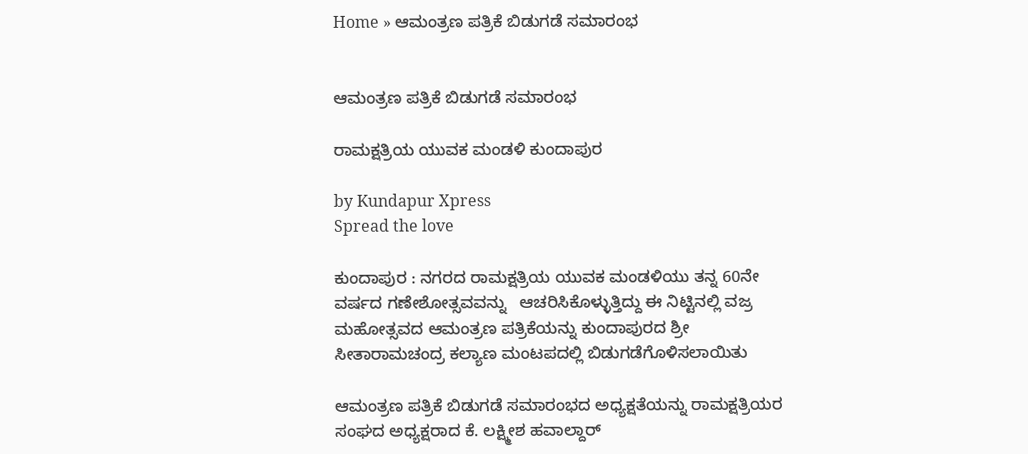Home » ಆಮಂತ್ರಣ ಪತ್ರಿಕೆ ಬಿಡುಗಡೆ ಸಮಾರಂಭ


ಆಮಂತ್ರಣ ಪತ್ರಿಕೆ ಬಿಡುಗಡೆ ಸಮಾರಂಭ

ರಾಮಕ್ಷತ್ರಿಯ ಯುವಕ ಮಂಡಳಿ ಕುಂದಾಪುರ

by Kundapur Xpress
Spread the love

ಕುಂದಾಪುರ : ನಗರದ ರಾಮಕ್ಷತ್ರಿಯ ಯುವಕ ಮಂಡಳಿಯು ತನ್ನ 60ನೇ ವರ್ಷದ ಗಣೇಶೋತ್ಸವವನ್ನು   ಆಚರಿಸಿಕೊಳ್ಳುತ್ತಿದ್ದು ಈ ನಿಟ್ಟಿನಲ್ಲಿ ವಜ್ರ ಮಹೋತ್ಸವದ ಆಮಂತ್ರಣ ಪತ್ರಿಕೆಯನ್ನು ಕುಂದಾಪುರದ ಶ್ರೀ ಸೀತಾರಾಮಚಂದ್ರ ಕಲ್ಯಾಣ ಮಂಟಪದಲ್ಲಿ ಬಿಡುಗಡೆಗೊಳಿಸಲಾಯಿತು

ಆಮಂತ್ರಣ ಪತ್ರಿಕೆ ಬಿಡುಗಡೆ ಸಮಾರಂಭದ ಅಧ್ಯಕ್ಷತೆಯನ್ನು ರಾಮಕ್ಷತ್ರಿಯರ ಸಂಘದ ಅಧ್ಯಕ್ಷರಾದ ಕೆ. ಲಕ್ಷ್ಮೀಶ ಹವಾಲ್ದಾರ್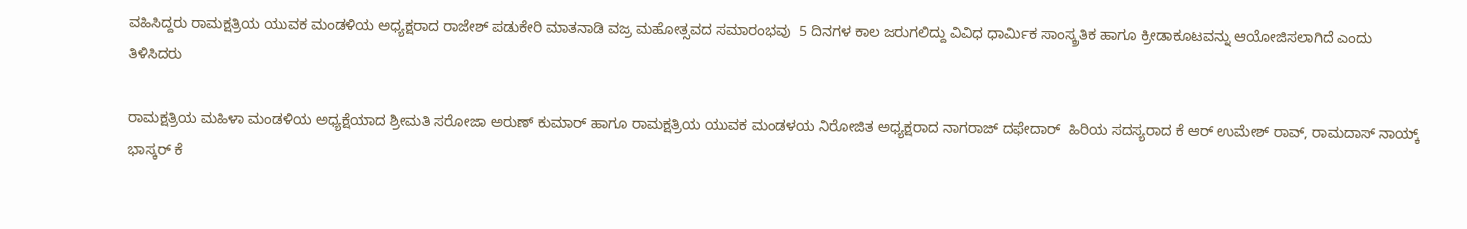ವಹಿಸಿದ್ದರು ರಾಮಕ್ಷತ್ರಿಯ ಯುವಕ ಮಂಡಳಿಯ ಅಧ್ಯಕ್ಷರಾದ ರಾಜೇಶ್ ಪಡುಕೇರಿ ಮಾತನಾಡಿ ವಜ್ರ ಮಹೋತ್ಸವದ ಸಮಾರಂಭವು  5 ದಿನಗಳ ಕಾಲ ಜರುಗಲಿದ್ದು ವಿವಿಧ ಧಾರ್ಮಿಕ ಸಾಂಸ್ಕ್ರತಿಕ ಹಾಗೂ ಕ್ರೀಡಾಕೂಟವನ್ನು ಆಯೋಜಿಸಲಾಗಿದೆ ಎಂದು ತಿಳಿಸಿದರು

ರಾಮಕ್ಷತ್ರಿಯ ಮಹಿಳಾ ಮಂಡಳಿಯ ಅಧ್ಯಕ್ಷೆಯಾದ ಶ್ರೀಮತಿ ಸರೋಜಾ ಅರುಣ್ ಕುಮಾರ್ ಹಾಗೂ ರಾಮಕ್ಷತ್ರಿಯ ಯುವಕ ಮಂಡಳಯ ನಿರೋಜಿತ ಅಧ್ಯಕ್ಷರಾದ ನಾಗರಾಜ್ ದಫೇದಾರ್‌  ಹಿರಿಯ ಸದಸ್ಯರಾದ ಕೆ ಆರ್ ಉಮೇಶ್ ರಾವ್, ರಾಮದಾಸ್ ನಾಯ್ಕ್ ಭಾಸ್ಕರ್‌ ಕೆ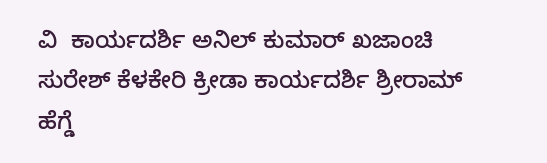ವಿ  ಕಾರ್ಯದರ್ಶಿ ಅನಿಲ್ ಕುಮಾರ್‌ ಖಜಾಂಚಿ ಸುರೇಶ್‌ ಕೆಳಕೇರಿ ಕ್ರೀಡಾ ಕಾರ್ಯದರ್ಶಿ ಶ್ರೀರಾಮ್‌ ಹೆಗ್ಡೆ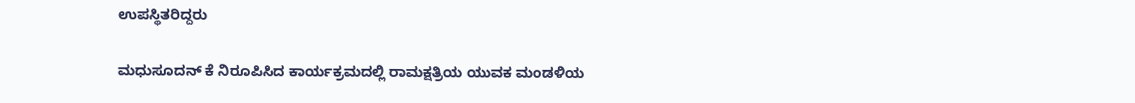ಉಪಸ್ಥಿತರಿದ್ದರು

ಮಧುಸೂದನ್ ಕೆ ನಿರೂಪಿಸಿದ ಕಾರ್ಯಕ್ರಮದಲ್ಲಿ ರಾಮಕ್ಷತ್ರಿಯ ಯುವಕ ಮಂಡಳಿಯ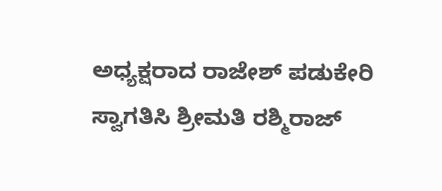ಅಧ್ಯಕ್ಷರಾದ ರಾಜೇಶ್ ಪಡುಕೇರಿ ಸ್ವಾಗತಿಸಿ ಶ್ರೀಮತಿ ರಶ್ಮಿರಾಜ್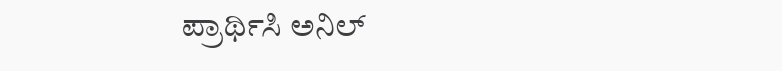ಪ್ರಾರ್ಥಿಸಿ ಅನಿಲ್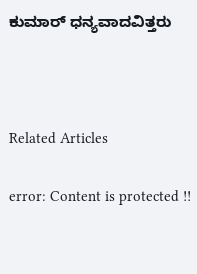ಕುಮಾರ್ ಧನ್ಯವಾದವಿತ್ತರು



Related Articles

error: Content is protected !!